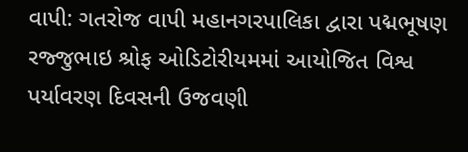વાપી: ગતરોજ વાપી મહાનગરપાલિકા દ્વારા પદ્મભૂષણ રજ્જુભાઇ શ્રોફ ઓડિટોરીયમમાં આયોજિત વિશ્વ પર્યાવરણ દિવસની ઉજવણી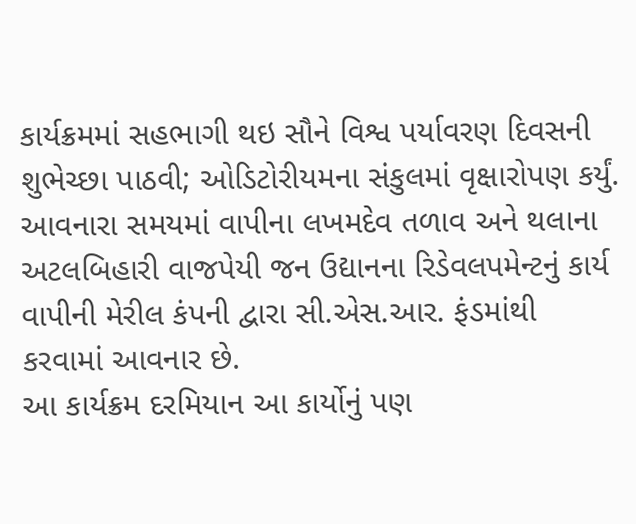કાર્યક્રમમાં સહભાગી થઇ સૌને વિશ્વ પર્યાવરણ દિવસની શુભેચ્છા પાઠવી; ઓડિટોરીયમના સંકુલમાં વૃક્ષારોપણ કર્યું. આવનારા સમયમાં વાપીના લખમદેવ તળાવ અને થલાના અટલબિહારી વાજપેયી જન ઉદ્યાનના રિડેવલપમેન્ટનું કાર્ય વાપીની મેરીલ કંપની દ્વારા સી.એસ.આર. ફંડમાંથી કરવામાં આવનાર છે.
આ કાર્યક્રમ દરમિયાન આ કાર્યોનું પણ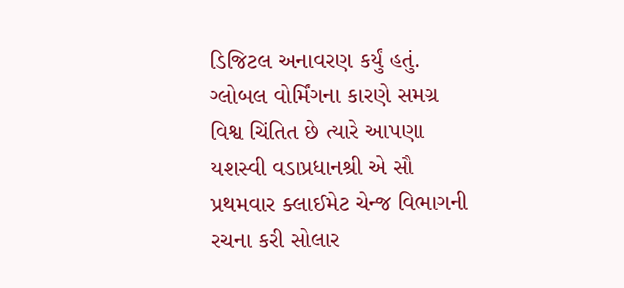ડિજિટલ અનાવરણ કર્યું હતું. ગ્લોબલ વોર્મિંગના કારણે સમગ્ર વિશ્વ ચિંતિત છે ત્યારે આપણા યશસ્વી વડાપ્રધાનશ્રી એ સૌ પ્રથમવાર ક્લાઈમેટ ચેન્જ વિભાગની રચના કરી સોલાર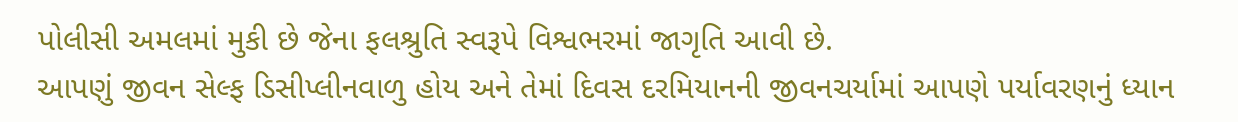પોલીસી અમલમાં મુકી છે જેના ફલશ્રુતિ સ્વરૂપે વિશ્વભરમાં જાગૃતિ આવી છે.
આપણું જીવન સેલ્ફ ડિસીપ્લીનવાળુ હોય અને તેમાં દિવસ દરમિયાનની જીવનચર્યામાં આપણે પર્યાવરણનું ધ્યાન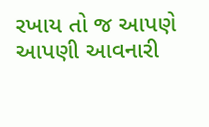રખાય તો જ આપણે આપણી આવનારી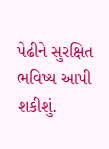પેઢીને સુરક્ષિત ભવિષ્ય આપી શકીશું.